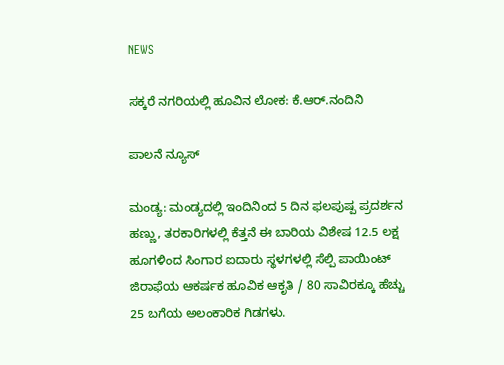NEWS

ಸಕ್ಕರೆ ನಗರಿಯಲ್ಲಿ ಹೂವಿನ ಲೋಕ: ಕೆ.ಆ‌ರ್.ನಂದಿನಿ

ಪಾಲನೆ ನ್ಯೂಸ್

ಮಂಡ್ಯ: ಮಂಡ್ಯದಲ್ಲಿ ಇಂದಿನಿಂದ 5 ದಿನ ಫಲಪುಷ್ಪ ಪ್ರದರ್ಶನ ಹಣ್ಣು, ತರಕಾರಿಗಳಲ್ಲಿ ಕೆತ್ತನೆ ಈ ಬಾರಿಯ ವಿಶೇಷ 12.5 ಲಕ್ಷ ಹೂಗಳಿಂದ ಸಿಂಗಾರ ಐದಾರು ಸ್ಥಳಗಳಲ್ಲಿ ಸೆಲ್ಪಿ ಪಾಯಿಂಟ್ ಜಿರಾಫೆಯ ಆಕರ್ಷಕ ಹೂವಿಕ ಆಕೃತಿ / 80 ಸಾವಿರಕ್ಕೂ ಹೆಚ್ಚು 25 ಬಗೆಯ ಅಲಂಕಾರಿಕ ಗಿಡಗಳು.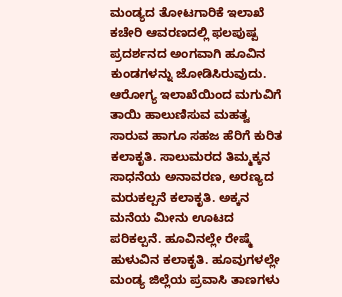ಮಂಡ್ಯದ ತೋಟಗಾರಿಕೆ ಇಲಾಖೆ ಕಚೇರಿ ಆವರಣದಲ್ಲಿ ಫಲಪುಷ್ಪ ಪ್ರದರ್ಶನದ ಅಂಗವಾಗಿ ಹೂವಿನ ಕುಂಡಗಳನ್ನು ಜೋಡಿಸಿರುವುದು. ಆರೋಗ್ಯ ಇಲಾಖೆಯಿಂದ ಮಗುವಿಗೆ ತಾಯಿ ಹಾಲುಣಿಸುವ ಮಹತ್ವ ಸಾರುವ ಹಾಗೂ ಸಹಜ ಹೆರಿಗೆ ಕುರಿತ ಕಲಾಕೃತಿ. ಸಾಲುಮರದ ತಿಮ್ಮಕ್ಕನ ಸಾಧನೆಯ ಅನಾವರಣ, ಅರಣ್ಯದ ಮರುಕಲ್ಪನೆ ಕಲಾಕೃತಿ. ಅಕ್ಕನ ಮನೆಯ ಮೀನು ಊಟದ ಪರಿಕಲ್ಪನೆ. ಹೂವಿನಲ್ಲೇ ರೇಷ್ಮೆ ಹುಳುವಿನ ಕಲಾಕೃತಿ. ಹೂವುಗಳಲ್ಲೇ ಮಂಡ್ಯ ಜಿಲ್ಲೆಯ ಪ್ರವಾಸಿ ತಾಣಗಳು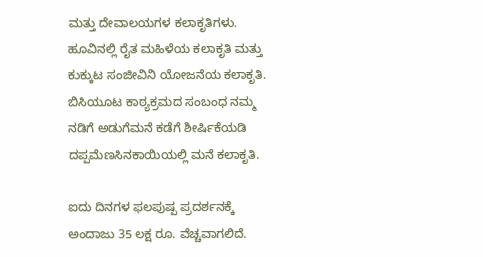ಮತ್ತು ದೇವಾಲಯಗಳ ಕಲಾಕೃತಿಗಳು. ಹೂವಿನಲ್ಲಿ ರೈತ ಮಹಿಳೆಯ ಕಲಾಕೃತಿ ಮತ್ತು ಕುಕ್ಕುಟ ಸಂಜೀವಿನಿ ಯೋಜನೆಯ ಕಲಾಕೃತಿ. ಬಿಸಿಯೂಟ ಕಾಠ್ಯಕ್ರಮದ ಸಂಬಂಧ ನಮ್ಮ ನಡಿಗೆ ಅಡುಗೆಮನೆ ಕಡೆಗೆ ಶೀರ್ಷಿಕೆಯಡಿ ದಪ್ಪಮೆಣಸಿನಕಾಯಿಯಲ್ಲಿ ಮನೆ ಕಲಾಕೃತಿ.

ಐದು ದಿನಗಳ ಫಲಪುಷ್ಪ ಪ್ರದರ್ಶನಕ್ಕೆ ಅಂದಾಜು 35 ಲಕ್ಷ ರೂ. ವೆಚ್ಚವಾಗಲಿದೆ.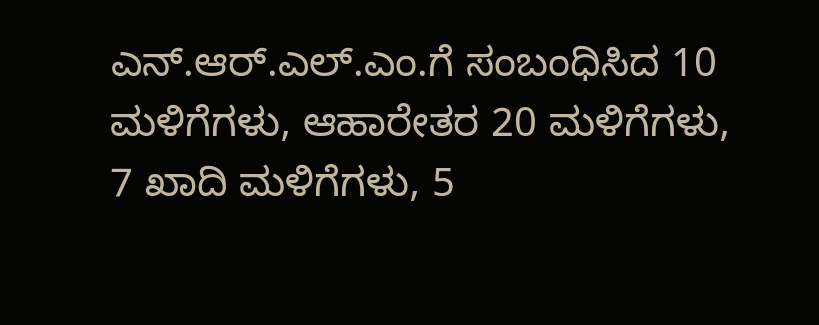ಎನ್.ಆರ್.ಎಲ್.ಎಂ.ಗೆ ಸಂಬಂಧಿಸಿದ 10 ಮಳಿಗೆಗಳು, ಆಹಾರೇತರ 20 ಮಳಿಗೆಗಳು, 7 ಖಾದಿ ಮಳಿಗೆಗಳು, 5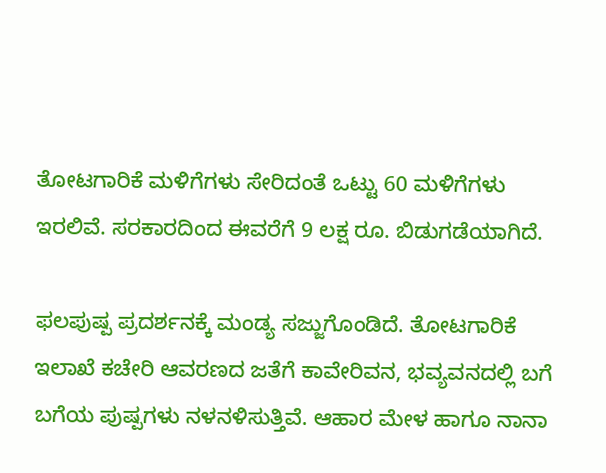ತೋಟಗಾರಿಕೆ ಮಳಿಗೆಗಳು ಸೇರಿದಂತೆ ಒಟ್ಟು 60 ಮಳಿಗೆಗಳು ಇರಲಿವೆ. ಸರಕಾರದಿಂದ ಈವರೆಗೆ 9 ಲಕ್ಷ ರೂ. ಬಿಡುಗಡೆಯಾಗಿದೆ.

ಫಲಪುಷ್ಪ ಪ್ರದರ್ಶನಕ್ಕೆ ಮಂಡ್ಯ ಸಜ್ಜುಗೊಂಡಿದೆ. ತೋಟಗಾರಿಕೆ ಇಲಾಖೆ ಕಚೇರಿ ಆವರಣದ ಜತೆಗೆ ಕಾವೇರಿವನ, ಭವ್ಯವನದಲ್ಲಿ ಬಗೆ ಬಗೆಯ ಪುಷ್ಪಗಳು ನಳನಳಿಸುತ್ತಿವೆ. ಆಹಾರ ಮೇಳ ಹಾಗೂ ನಾನಾ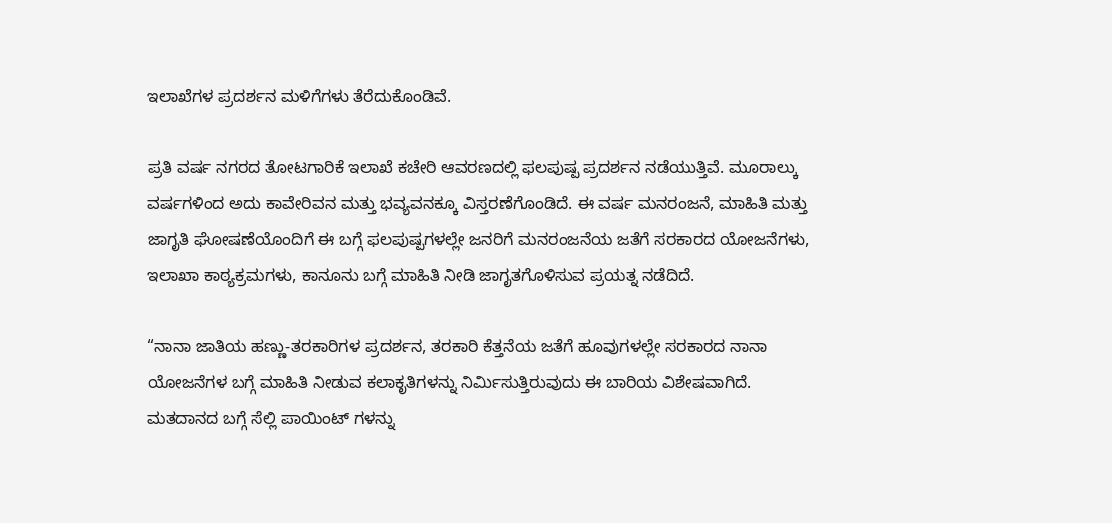ಇಲಾಖೆಗಳ ಪ್ರದರ್ಶನ ಮಳಿಗೆಗಳು ತೆರೆದುಕೊಂಡಿವೆ.

ಪ್ರತಿ ವರ್ಷ ನಗರದ ತೋಟಗಾರಿಕೆ ಇಲಾಖೆ ಕಚೇರಿ ಆವರಣದಲ್ಲಿ ಫಲಪುಷ್ಪ ಪ್ರದರ್ಶನ ನಡೆಯುತ್ತಿವೆ. ಮೂರಾಲ್ಕು ವರ್ಷಗಳಿಂದ ಅದು ಕಾವೇರಿವನ ಮತ್ತು ಭವ್ಯವನಕ್ಕೂ ವಿಸ್ತರಣೆಗೊಂಡಿದೆ. ಈ ವರ್ಷ ಮನರಂಜನೆ, ಮಾಹಿತಿ ಮತ್ತು ಜಾಗೃತಿ ಘೋಷಣೆಯೊಂದಿಗೆ ಈ ಬಗ್ಗೆ ಫಲಪುಷ್ಪಗಳಲ್ಲೇ ಜನರಿಗೆ ಮನರಂಜನೆಯ ಜತೆಗೆ ಸರಕಾರದ ಯೋಜನೆಗಳು, ಇಲಾಖಾ ಕಾಠ್ಯಕ್ರಮಗಳು, ಕಾನೂನು ಬಗ್ಗೆ ಮಾಹಿತಿ ನೀಡಿ ಜಾಗೃತಗೊಳಿಸುವ ಪ್ರಯತ್ನ ನಡೆದಿದೆ.

“ನಾನಾ ಜಾತಿಯ ಹಣ್ಣು-ತರಕಾರಿಗಳ ಪ್ರದರ್ಶನ, ತರಕಾರಿ ಕೆತ್ತನೆಯ ಜತೆಗೆ ಹೂವುಗಳಲ್ಲೇ ಸರಕಾರದ ನಾನಾ ಯೋಜನೆಗಳ ಬಗ್ಗೆ ಮಾಹಿತಿ ನೀಡುವ ಕಲಾಕೃತಿಗಳನ್ನು ನಿರ್ಮಿಸುತ್ತಿರುವುದು ಈ ಬಾರಿಯ ವಿಶೇಷವಾಗಿದೆ. ಮತದಾನದ ಬಗ್ಗೆ ಸೆಲ್ಲಿ ಪಾಯಿಂಟ್ ಗಳನ್ನು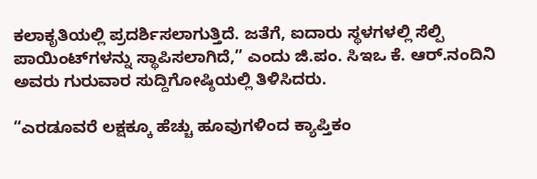ಕಲಾಕೃತಿಯಲ್ಲಿ ಪ್ರದರ್ಶಿಸಲಾಗುತ್ತಿದೆ. ಜತೆಗೆ, ಐದಾರು ಸ್ಥಳಗಳಲ್ಲಿ ಸೆಲ್ಪಿ ಪಾಯಿಂಟ್‌ಗಳನ್ನು ಸ್ಥಾಪಿಸಲಾಗಿದೆ,” ಎಂದು ಜಿ.ಪಂ. ಸಿಇಒ ಕೆ. ಆರ್.ನಂದಿನಿ ಅವರು ಗುರುವಾರ ಸುದ್ದಿಗೋಷ್ಠಿಯಲ್ಲಿ ತಿಳಿಸಿದರು.

“ಎರಡೂವರೆ ಲಕ್ಷಕ್ಕೂ ಹೆಚ್ಚು ಹೂವುಗಳಿಂದ ಕ್ಯಾಪ್ತಿಕಂ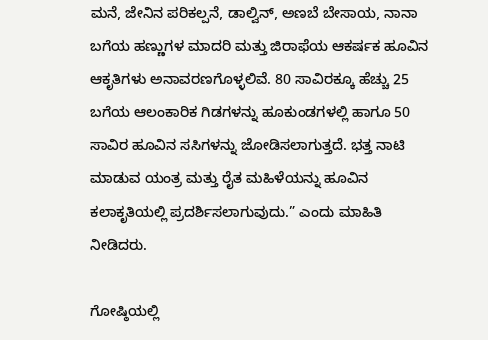ಮನೆ, ಜೇನಿನ ಪರಿಕಲ್ಪನೆ, ಡಾಲ್ವಿನ್, ಅಣಬೆ ಬೇಸಾಯ, ನಾನಾ ಬಗೆಯ ಹಣ್ಣುಗಳ ಮಾದರಿ ಮತ್ತು ಜಿರಾಫೆಯ ಆಕರ್ಷಕ ಹೂವಿನ ಆಕೃತಿಗಳು ಅನಾವರಣಗೊಳ್ಳಲಿವೆ. 80 ಸಾವಿರಕ್ಕೂ ಹೆಚ್ಚು 25 ಬಗೆಯ ಆಲಂಕಾರಿಕ ಗಿಡಗಳನ್ನು ಹೂಕುಂಡಗಳಲ್ಲಿ ಹಾಗೂ 50 ಸಾವಿರ ಹೂವಿನ ಸಸಿಗಳನ್ನು ಜೋಡಿಸಲಾಗುತ್ತದೆ. ಭತ್ತ ನಾಟಿ ಮಾಡುವ ಯಂತ್ರ ಮತ್ತು ರೈತ ಮಹಿಳೆಯನ್ನು ಹೂವಿನ ಕಲಾಕೃತಿಯಲ್ಲಿ ಪ್ರದರ್ಶಿಸಲಾಗುವುದು.” ಎಂದು ಮಾಹಿತಿ ನೀಡಿದರು.

ಗೋಷ್ಠಿಯಲ್ಲಿ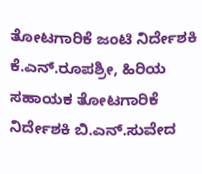ತೋಟಗಾರಿಕೆ ಜಂಟಿ ನಿರ್ದೇಶಕಿ ಕೆ.ಎನ್.ರೂಪಶ್ರೀ, ಹಿರಿಯ ಸಹಾಯಕ ತೋಟಗಾರಿಕೆ ನಿರ್ದೇಶಕಿ ಬಿ.ಎನ್.ಸುವೇದ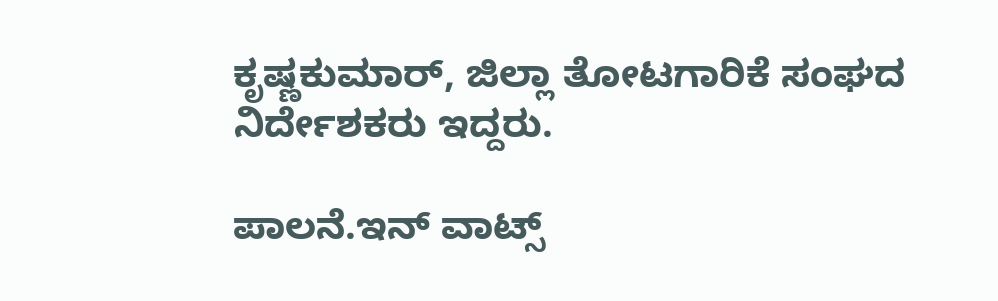ಕೃಷ್ಣಕುಮಾರ್, ಜಿಲ್ಲಾ ತೋಟಗಾರಿಕೆ ಸಂಘದ ನಿರ್ದೇಶಕರು ಇದ್ದರು.

ಪಾಲನೆ.ಇನ್‌ ವಾಟ್ಸ್‌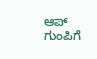ಆಪ್‌ ಗುಂಪಿಗೆ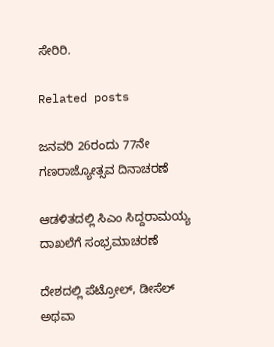ಸೇರಿರಿ.

Related posts

ಜನವರಿ 26ರಂದು 77ನೇ  ಗಣರಾಜ್ಯೋತ್ಸವ ದಿನಾಚರಣೆ

ಆಡಳಿತದಲ್ಲಿ ಸಿಎಂ ಸಿದ್ದರಾಮಯ್ಯ ದಾಖಲೆಗೆ ಸಂಭ್ರಮಾಚರಣೆ

ದೇಶದಲ್ಲಿ ಪೆಟ್ರೋಲ್, ಡೀಸೆಲ್ ಅಥವಾ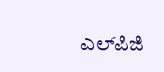ಎಲ್‌ಪಿಜಿ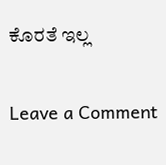ಕೊರತೆ ಇಲ್ಲ

Leave a Comment